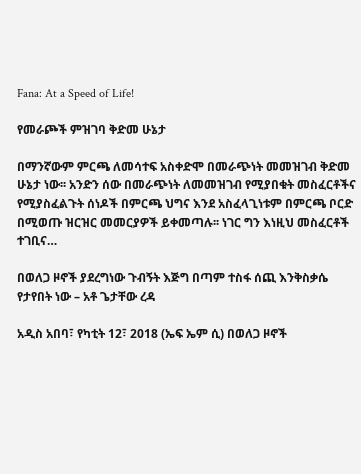Fana: At a Speed of Life!

የመራጮች ምዝገባ ቅድመ ሁኔታ

በማንኛውም ምርጫ ለመሳተፍ አስቀድሞ በመራጭነት መመዝገብ ቅድመ ሁኔታ ነው፡፡ አንድን ሰው በመራጭነት ለመመዝገብ የሚያበቁት መስፈርቶችና የሚያስፈልጉት ሰነዶች በምርጫ ህግና እንደ አስፈላጊነቱም በምርጫ ቦርድ በሚወጡ ዝርዝር መመርያዎች ይቀመጣሉ፡፡ ነገር ግን እነዚህ መስፈርቶች ተገቢና…

በወለጋ ዞኖች ያደረግነው ጉብኝት እጅግ በጣም ተስፋ ሰጪ እንቅስቃሴ የታየበት ነው – አቶ ጌታቸው ረዳ

አዲስ አበባ፣ የካቲት 12፣ 2018 (ኤፍ ኤም ሲ) በወለጋ ዞኖች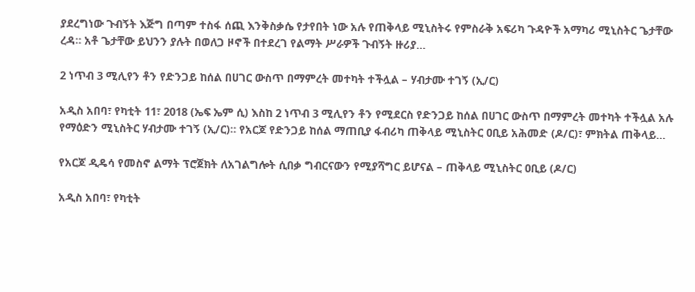ያደረግነው ጉብኝት እጅግ በጣም ተስፋ ሰጪ እንቅስቃሴ የታየበት ነው አሉ የጠቅላይ ሚኒስትሩ የምስራቅ አፍሪካ ጉዳዮች አማካሪ ሚኒስትር ጌታቸው ረዳ። አቶ ጌታቸው ይህንን ያሉት በወለጋ ዞኖች በተደረገ የልማት ሥራዎች ጉብኝት ዙሪያ…

2 ነጥብ 3 ሚሊየን ቶን የድንጋይ ከሰል በሀገር ውስጥ በማምረት መተካት ተችሏል – ሃብታሙ ተገኝ (ኢ/ር)

አዲስ አበባ፣ የካቲት 11፣ 2018 (ኤፍ ኤም ሲ) እስከ 2 ነጥብ 3 ሚሊየን ቶን የሚደርስ የድንጋይ ከሰል በሀገር ውስጥ በማምረት መተካት ተችሏል አሉ የማዕድን ሚኒስትር ሃብታሙ ተገኝ (ኢ/ር)። የአርጆ የድንጋይ ከሰል ማጠቢያ ፋብሪካ ጠቅላይ ሚኒስትር ዐቢይ አሕመድ (ዶ/ር)፣ ምክትል ጠቅላይ…

የአርጆ ዲዴሳ የመስኖ ልማት ፕሮጀክት ለአገልግሎት ሲበቃ ግብርናውን የሚያሻግር ይሆናል – ጠቅላይ ሚኒስትር ዐቢይ (ዶ/ር)

አዲስ አበባ፣ የካቲት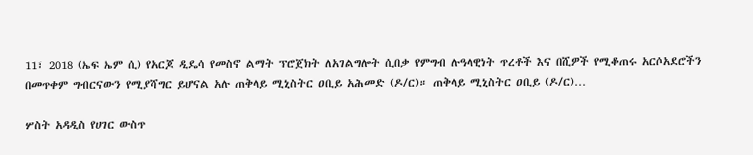11፣ 2018 (ኤፍ ኤም ሲ) የአርጆ ዲዴሳ የመስኖ ልማት ፕሮጀክት ለአገልግሎት ሲበቃ የምግብ ሉዓላዊነት ጥረቶች እና በሺዎች የሚቆጠሩ አርሶአደሮችን በመጥቀም ግብርናውን የሚያሻግር ይሆናል አሉ ጠቅላይ ሚኒስትር ዐቢይ አሕመድ (ዶ/ር)። ጠቅላይ ሚኒስትር ዐቢይ (ዶ/ር)…

ሦስት አዳዲስ የሀገር ውስጥ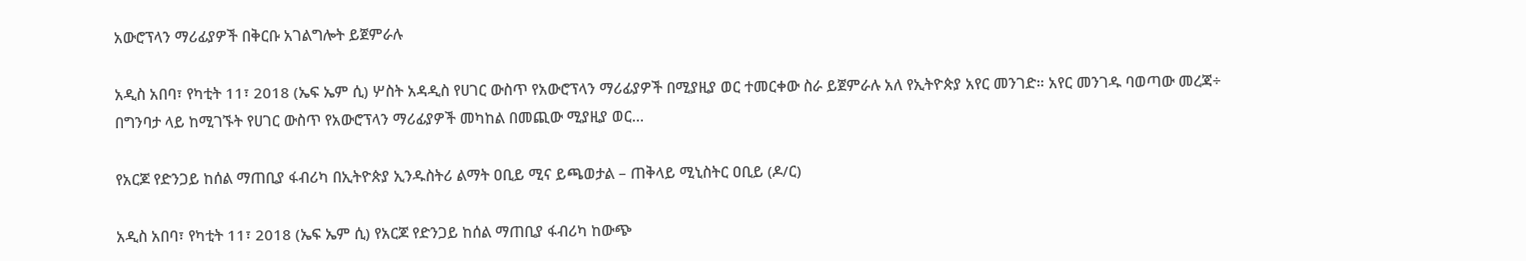አውሮፕላን ማሪፊያዎች በቅርቡ አገልግሎት ይጀምራሉ

አዲስ አበባ፣ የካቲት 11፣ 2018 (ኤፍ ኤም ሲ) ሦስት አዳዲስ የሀገር ውስጥ የአውሮፕላን ማሪፊያዎች በሚያዚያ ወር ተመርቀው ስራ ይጀምራሉ አለ የኢትዮጵያ አየር መንገድ። አየር መንገዱ ባወጣው መረጃ÷ በግንባታ ላይ ከሚገኙት የሀገር ውስጥ የአውሮፕላን ማሪፊያዎች መካከል በመጪው ሚያዚያ ወር…

የአርጆ የድንጋይ ከሰል ማጠቢያ ፋብሪካ በኢትዮጵያ ኢንዱስትሪ ልማት ዐቢይ ሚና ይጫወታል – ጠቅላይ ሚኒስትር ዐቢይ (ዶ/ር)

አዲስ አበባ፣ የካቲት 11፣ 2018 (ኤፍ ኤም ሲ) የአርጆ የድንጋይ ከሰል ማጠቢያ ፋብሪካ ከውጭ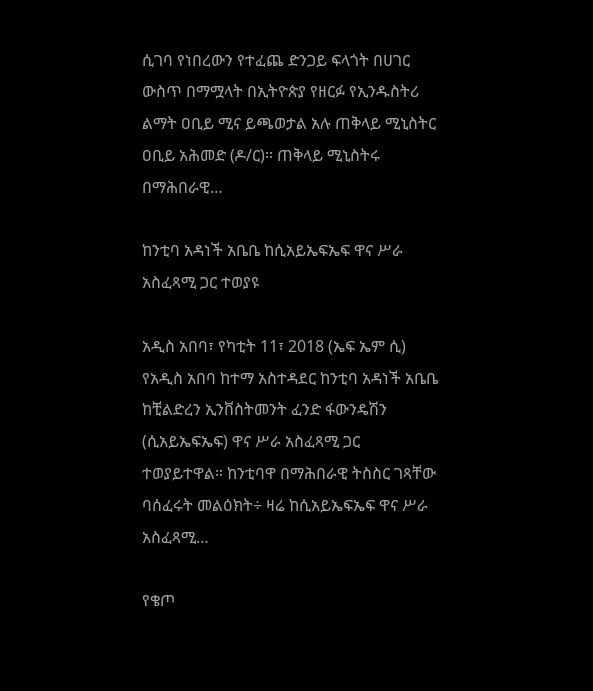ሲገባ የነበረውን የተፈጨ ድንጋይ ፍላጎት በሀገር ውስጥ በማሟላት በኢትዮጵያ የዘርፉ የኢንዱስትሪ ልማት ዐቢይ ሚና ይጫወታል አሉ ጠቅላይ ሚኒስትር ዐቢይ አሕመድ (ዶ/ር)። ጠቅላይ ሚኒስትሩ በማሕበራዊ…

ከንቲባ አዳነች አቤቤ ከሲአይኤፍኤፍ ዋና ሥራ አስፈጻሚ ጋር ተወያዩ

አዲስ አበባ፣ የካቲት 11፣ 2018 (ኤፍ ኤም ሲ) የአዲስ አበባ ከተማ አስተዳደር ከንቲባ አዳነች አቤቤ ከቺልድረን ኢንቨስትመንት ፈንድ ፋውንዴሽን (ሲአይኤፍኤፍ) ዋና ሥራ አስፈጻሚ ጋር ተወያይተዋል። ከንቲባዋ በማሕበራዊ ትስስር ገጻቸው ባሰፈሩት መልዕክት÷ ዛሬ ከሲአይኤፍኤፍ ዋና ሥራ አስፈጻሚ…

የቄጦ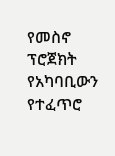የመስኖ ፕሮጀክት የአካባቢውን የተፈጥሮ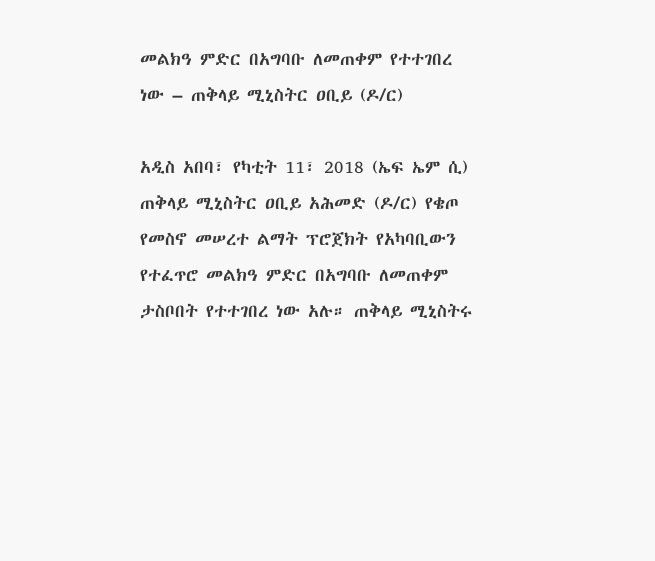መልክዓ ምድር በአግባቡ ለመጠቀም የተተገበረ ነው – ጠቅላይ ሚኒስትር ዐቢይ (ዶ/ር)

አዲስ አበባ፣ የካቲት 11፣ 2018 (ኤፍ ኤም ሲ) ጠቅላይ ሚኒስትር ዐቢይ አሕመድ (ዶ/ር) የቄጦ የመስኖ መሠረተ ልማት ፕሮጀክት የአካባቢውን የተፈጥሮ መልክዓ ምድር በአግባቡ ለመጠቀም ታስቦበት የተተገበረ ነው አሉ። ጠቅላይ ሚኒስትሩ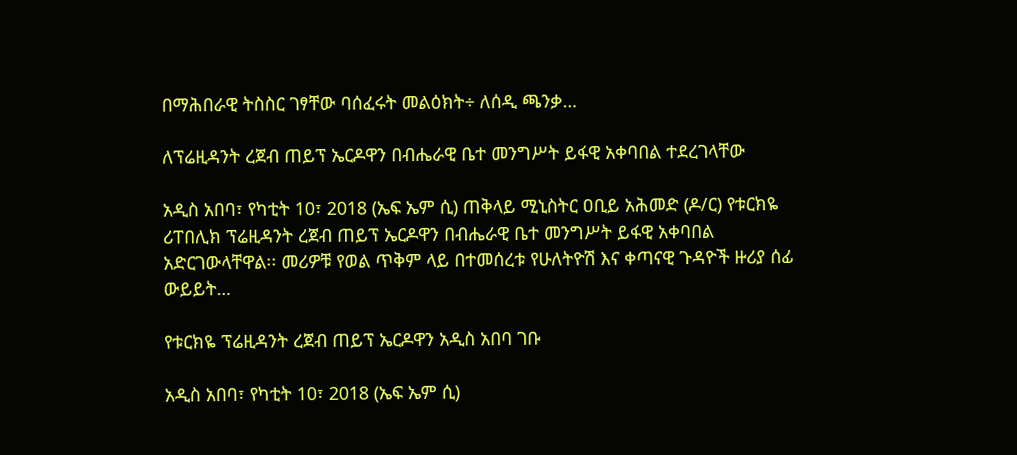በማሕበራዊ ትስስር ገፃቸው ባሰፈሩት መልዕክት÷ ለሰዲ ጫንቃ…

ለፕሬዚዳንት ረጀብ ጠይፕ ኤርዶዋን በብሔራዊ ቤተ መንግሥት ይፋዊ አቀባበል ተደረገላቸው

አዲስ አበባ፣ የካቲት 10፣ 2018 (ኤፍ ኤም ሲ) ጠቅላይ ሚኒስትር ዐቢይ አሕመድ (ዶ/ር) የቱርክዬ ሪፐበሊክ ፕሬዚዳንት ረጀብ ጠይፕ ኤርዶዋን በብሔራዊ ቤተ መንግሥት ይፋዊ አቀባበል አድርገውላቸዋል፡፡ መሪዎቹ የወል ጥቅም ላይ በተመሰረቱ የሁለትዮሽ እና ቀጣናዊ ጉዳዮች ዙሪያ ሰፊ ውይይት…

የቱርክዬ ፕሬዚዳንት ረጀብ ጠይፕ ኤርዶዋን አዲስ አበባ ገቡ

አዲስ አበባ፣ የካቲት 10፣ 2018 (ኤፍ ኤም ሲ)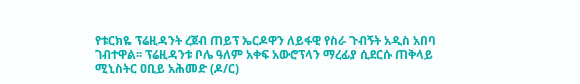የቱርክዬ ፕሬዚዳንት ረጀብ ጠይፕ ኤርዶዋን ለይፋዊ የስራ ጉብኝት አዲስ አበባ ገብተዋል፡፡ ፕሬዚዳንቱ ቦሌ ዓለም አቀፍ አውሮፕላን ማረፊያ ሲደርሱ ጠቅላይ ሚኒስትር ዐቢይ አሕመድ (ዶ/ር)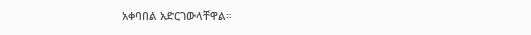አቀባበል አድርገውላቸዋል።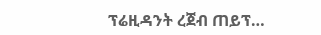ፕሬዚዳንት ረጀብ ጠይፕ…